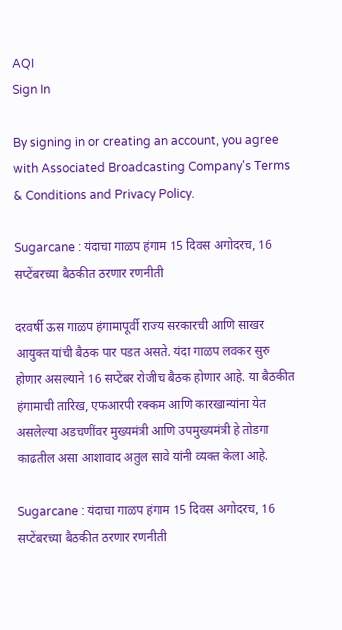AQI
Sign In

By signing in or creating an account, you agree with Associated Broadcasting Company's Terms & Conditions and Privacy Policy.

Sugarcane : यंदाचा गाळप हंगाम 15 दिवस अगोदरच, 16 सप्टेंबरच्या बैठकीत ठरणार रणनीती

दरवर्षी ऊस गाळप हंगामापूर्वी राज्य सरकारची आणि साखर आयुक्त यांची बैठक पार पडत असते. यंदा गाळप लवकर सुरु होणार असल्याने 16 सप्टेंबर रोजीच बैठक होणार आहे. या बैठकीत हंगामाची तारिख, एफआरपी रक्कम आणि कारखान्यांना येत असलेल्या अडचणींवर मुख्यमंत्री आणि उपमुख्यमंत्री हे तोडगा काढतील असा आशावाद अतुल सावे यांनी व्यक्त केला आहे.

Sugarcane : यंदाचा गाळप हंगाम 15 दिवस अगोदरच, 16 सप्टेंबरच्या बैठकीत ठरणार रणनीती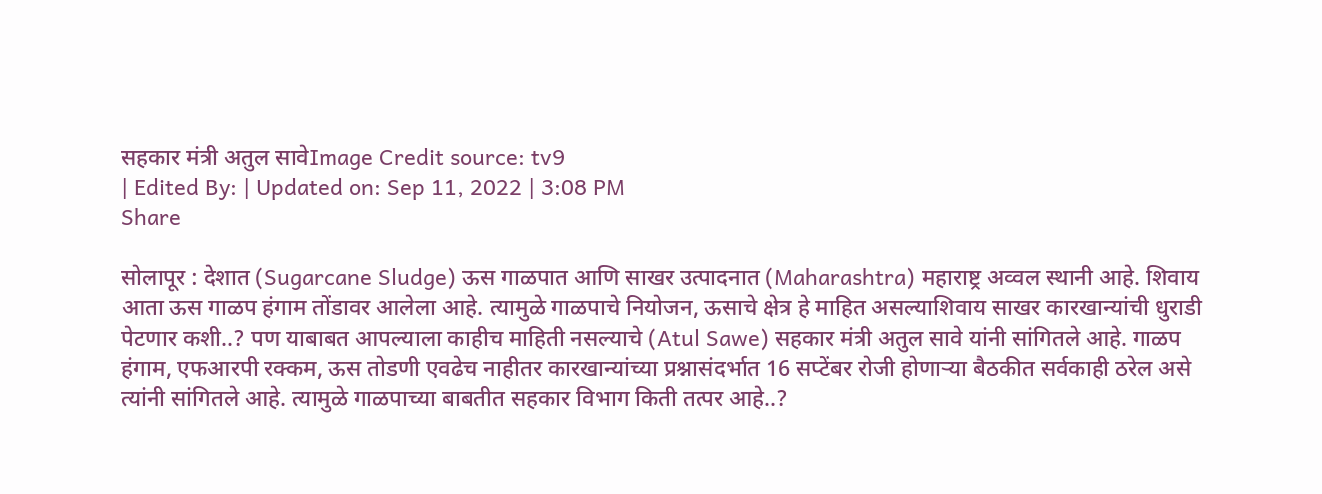सहकार मंत्री अतुल सावेImage Credit source: tv9
| Edited By: | Updated on: Sep 11, 2022 | 3:08 PM
Share

सोलापूर : देशात (Sugarcane Sludge) ऊस गाळपात आणि साखर उत्पादनात (Maharashtra) महाराष्ट्र अव्वल स्थानी आहे. शिवाय आता ऊस गाळप हंगाम तोंडावर आलेला आहे. त्यामुळे गाळपाचे नियोजन, ऊसाचे क्षेत्र हे माहित असल्याशिवाय साखर कारखान्यांची धुराडी पेटणार कशी..? पण याबाबत आपल्याला काहीच माहिती नसल्याचे (Atul Sawe) सहकार मंत्री अतुल सावे यांनी सांगितले आहे. गाळप हंगाम, एफआरपी रक्कम, ऊस तोडणी एवढेच नाहीतर कारखान्यांच्या प्रश्नासंदर्भात 16 सप्टेंबर रोजी होणाऱ्या बैठकीत सर्वकाही ठरेल असे त्यांनी सांगितले आहे. त्यामुळे गाळपाच्या बाबतीत सहकार विभाग किती तत्पर आहे..?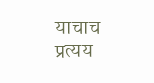याचाच प्रत्यय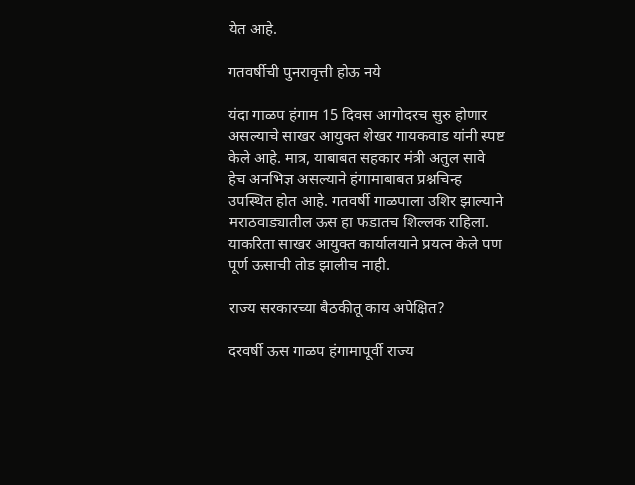येत आहे.

गतवर्षीची पुनरावृत्ती होऊ नये

यंदा गाळप हंगाम 15 दिवस आगोदरच सुरु होणार असल्याचे साखर आयुक्त शेखर गायकवाड यांनी स्पष्ट केले आहे. मात्र, याबाबत सहकार मंत्री अतुल सावे हेच अनभिज्ञ असल्याने हंगामाबाबत प्रश्नचिन्ह उपस्थित होत आहे. गतवर्षी गाळपाला उशिर झाल्याने मराठवाड्यातील ऊस हा फडातच शिल्लक राहिला. याकरिता साखर आयुक्त कार्यालयाने प्रयत्न केले पण पूर्ण ऊसाची तोड झालीच नाही.

राज्य सरकारच्या बैठकीतू काय अपेक्षित?

दरवर्षी ऊस गाळप हंगामापूर्वी राज्य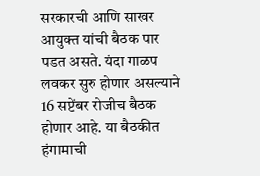सरकारची आणि साखर आयुक्त यांची बैठक पार पडत असते. यंदा गाळप लवकर सुरु होणार असल्याने 16 सप्टेंबर रोजीच बैठक होणार आहे. या बैठकीत हंगामाची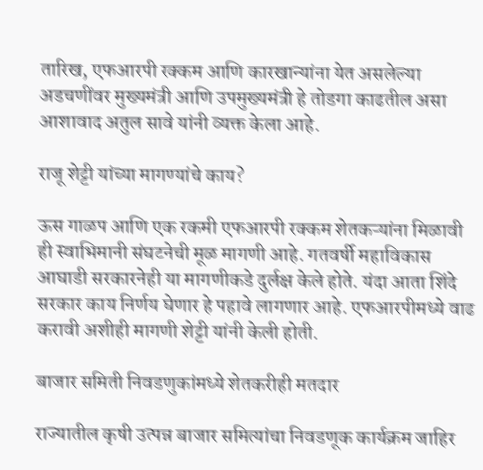तारिख, एफआरपी रक्कम आणि कारखान्यांना येत असलेल्या अडचणींवर मुख्यमंत्री आणि उपमुख्यमंत्री हे तोडगा काढतील असा आशावाद अतुल सावे यांनी व्यक्त केला आहे.

राजू शेट्टी यांच्या मागण्यांचे काय?

ऊस गाळप आणि एक रकमी एफआरपी रक्कम शेतकऱ्यांना मिळावी ही स्वाभिमानी संघटनेची मूळ मागणी आहे. गतवर्षी महाविकास आघाडी सरकारनेही या मागणीकडे दुर्लक्ष केले होते. यंदा आता शिंदे सरकार काय निर्णय घेणार हे पहावे लागणार आहे. एफआरपीमध्ये वाढ करावी अशीही मागणी शेट्टी यांनी केली होती.

बाजार समिती निवडणुकांमध्ये शेतकरीही मतदार

राज्यातील कृषी उत्पन्न बाजार समित्यांचा निवडणूक कार्यक्रम जाहिर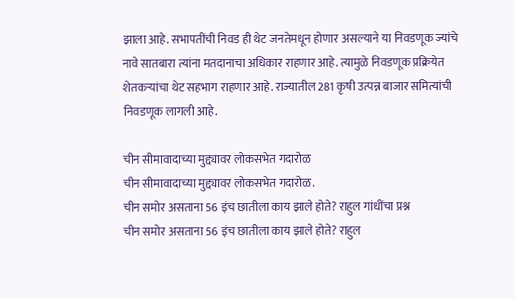झाला आहे. सभापतींची निवड ही थेट जनतेमधून होणार असल्याने या निवडणूक ज्यांचे नावे सातबारा त्यांना मतदानाचा अधिकार राहणार आहे. त्यामुळे निवडणूक प्रक्रियेत शेतकऱ्यांचा थेट सहभाग राहणार आहे. राज्यातील 281 कृषी उत्पन्न बाजार समित्यांची निवडणूक लागली आहे.

चीन सीमावादाच्या मुद्द्यावर लोकसभेत गदारोळ
चीन सीमावादाच्या मुद्द्यावर लोकसभेत गदारोळ.
चीन समोर असताना 56 इंच छातीला काय झाले होते? राहुल गांधींचा प्रश्न
चीन समोर असताना 56 इंच छातीला काय झाले होते? राहुल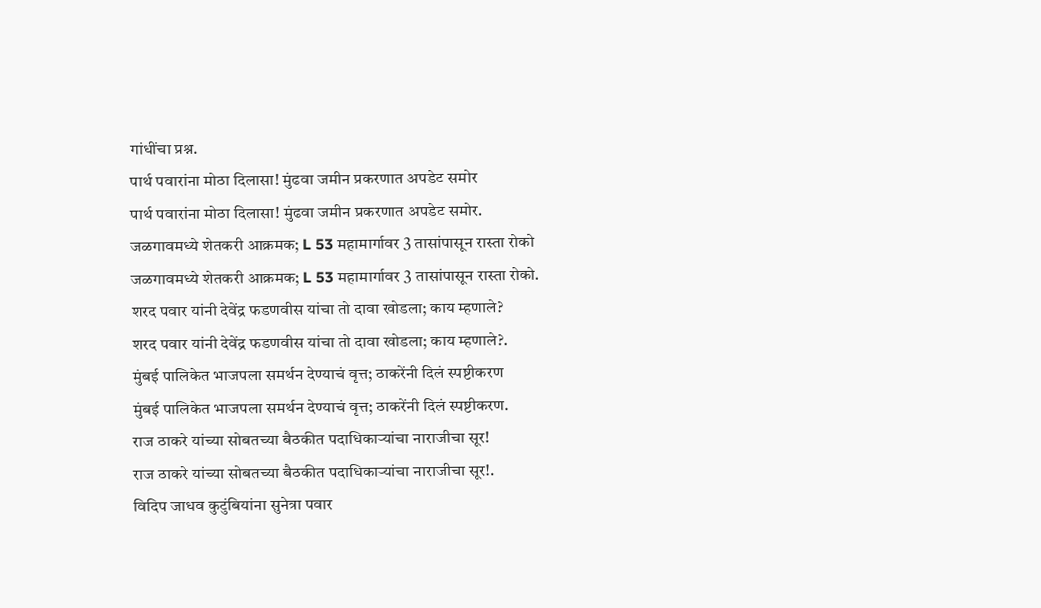गांधींचा प्रश्न.
पार्थ पवारांना मोठा दिलासा! मुंढवा जमीन प्रकरणात अपडेट समोर
पार्थ पवारांना मोठा दिलासा! मुंढवा जमीन प्रकरणात अपडेट समोर.
जळगावमध्ये शेतकरी आक्रमक; L 53 महामार्गावर 3 तासांपासून रास्ता रोको
जळगावमध्ये शेतकरी आक्रमक; L 53 महामार्गावर 3 तासांपासून रास्ता रोको.
शरद पवार यांनी देवेंद्र फडणवीस यांचा तो दावा खोडला; काय म्हणाले?
शरद पवार यांनी देवेंद्र फडणवीस यांचा तो दावा खोडला; काय म्हणाले?.
मुंबई पालिकेत भाजपला समर्थन देण्याचं वृत्त; ठाकरेंनी दिलं स्पष्टीकरण
मुंबई पालिकेत भाजपला समर्थन देण्याचं वृत्त; ठाकरेंनी दिलं स्पष्टीकरण.
राज ठाकरे यांच्या सोबतच्या बैठकीत पदाधिकाऱ्यांचा नाराजीचा सूर!
राज ठाकरे यांच्या सोबतच्या बैठकीत पदाधिकाऱ्यांचा नाराजीचा सूर!.
विदिप जाधव कुटुंबियांना सुनेत्रा पवार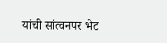यांची सांत्वनपर भेट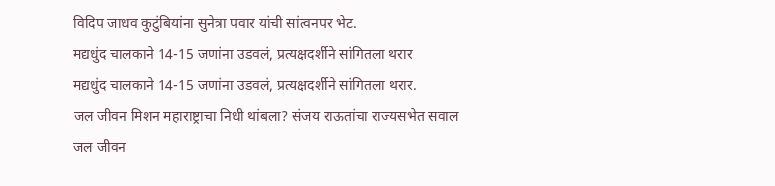विदिप जाधव कुटुंबियांना सुनेत्रा पवार यांची सांत्वनपर भेट.
मद्यधुंद चालकाने 14-15 जणांना उडवलं, प्रत्यक्षदर्शीने सांगितला थरार
मद्यधुंद चालकाने 14-15 जणांना उडवलं, प्रत्यक्षदर्शीने सांगितला थरार.
जल जीवन मिशन महाराष्ट्राचा निधी थांबला? संजय राऊतांचा राज्यसभेत सवाल
जल जीवन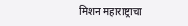मिशन महाराष्ट्राचा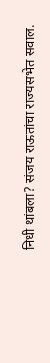निधी थांबला? संजय राऊतांचा राज्यसभेत सवाल.